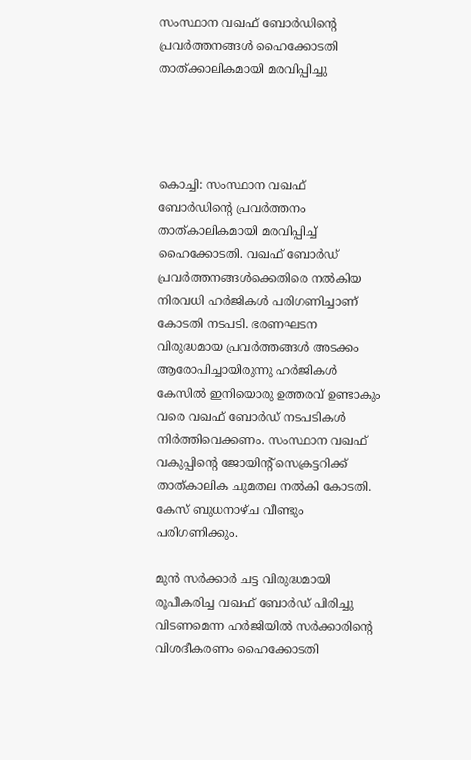സംസ്ഥാന വഖഫ് ബോര്‍ഡിന്റെ പ്രവര്‍ത്തനങ്ങള്‍ ഹൈക്കോടതി താത്ക്കാലികമായി മരവിപ്പിച്ചു




കൊച്ചി: സംസ്ഥാന വഖഫ് ബോര്‍ഡിന്റെ പ്രവര്‍ത്തനം താത്കാലികമായി മരവിപ്പിച്ച് ഹൈക്കോടതി. വഖഫ് ബോര്‍ഡ് പ്രവര്‍ത്തനങ്ങള്‍ക്കെതിരെ നല്‍കിയ നിരവധി ഹര്‍ജികള്‍ പരിഗണിച്ചാണ് കോടതി നടപടി. ഭരണഘടന വിരുദ്ധമായ പ്രവര്‍ത്തങ്ങള്‍ അടക്കം ആരോപിച്ചായിരുന്നു ഹര്‍ജികള്‍ കേസില്‍ ഇനിയൊരു ഉത്തരവ് ഉണ്ടാകും വരെ വഖഫ് ബോര്‍ഡ് നടപടികള്‍ നിര്‍ത്തിവെക്കണം. സംസ്ഥാന വഖഫ് വകുപ്പിന്റെ ജോയിന്റ് സെക്രട്ടറിക്ക് താത്കാലിക ചുമതല നല്‍കി കോടതി. കേസ് ബുധനാഴ്ച വീണ്ടും പരിഗണിക്കും.

മുന്‍ സര്‍ക്കാര്‍ ചട്ട വിരുദ്ധമായി രൂപീകരിച്ച വഖഫ് ബോര്‍ഡ് പിരിച്ചു വിടണമെന്ന ഹര്‍ജിയില്‍ സര്‍ക്കാരിന്റെ വിശദീകരണം ഹൈക്കോടതി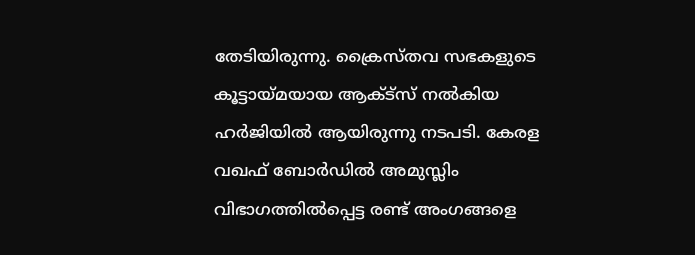തേടിയിരുന്നു. ക്രൈസ്തവ സഭകളുടെ കൂട്ടായ്മയായ ആക്ട്‌സ് നല്‍കിയ ഹര്‍ജിയില്‍ ആയിരുന്നു നടപടി. കേരള വഖഫ് ബോര്‍ഡില്‍ അമുസ്ലിം വിഭാഗത്തില്‍പ്പെട്ട രണ്ട് അംഗങ്ങളെ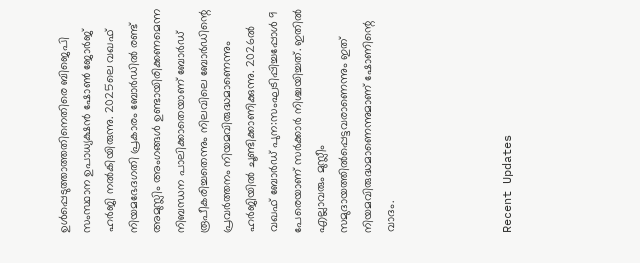ഉള്‍പ്പെടുത്താത്തതിനെതിരെ ബിജെപി സംസ്ഥാന ഉപാധ്യക്ഷന്‍ ഷോണ്‍ ജോര്‍ജ്  ഹര്‍ജി നല്‍കിയിരുന്നു. 2025ലെ വഖഫ് നിയമഭേദഗതി പ്രകാരം ബോര്‍ഡില്‍ രണ്ട് അമുസ്ലിം അംഗങ്ങള്‍ ഉണ്ടായിരിക്കണമെന്ന നിബന്ധന പാലിക്കാതെയാണ് ബോര്‍ഡ് രൂപീകരിച്ചതെന്നും നിലവിലെ ബോര്‍ഡിന്റെ പ്രവര്‍ത്തനം നിയമവിരുദ്ധമാണെന്നും ഹര്‍ജിയില്‍ ചൂണ്ടിക്കാണിക്കുന്നു. 2026ല്‍ വഖഫ് ബോര്‍ഡ് പുന:സംഘടിപ്പിച്ചപ്പോള്‍ 9 പേരെയാണ് സര്‍ക്കാര്‍ നിശ്ചയിച്ചത്. ഇതില്‍ എല്ലാവരും മുസ്ലീം സമുദായത്തില്‍പ്പെട്ടവരാണെന്നും ഇത് നിയമവിരുദ്ധമാണെന്നുമാണ് ഷോണിന്റെ വാദം.




Recent Updates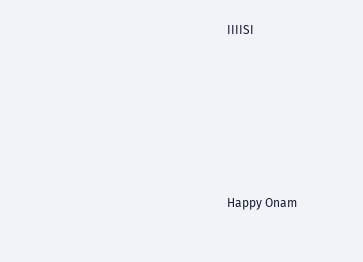IIIISI






Happy Onam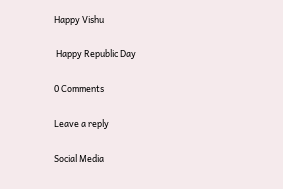Happy Vishu

 Happy Republic Day

0 Comments

Leave a reply

Social Media